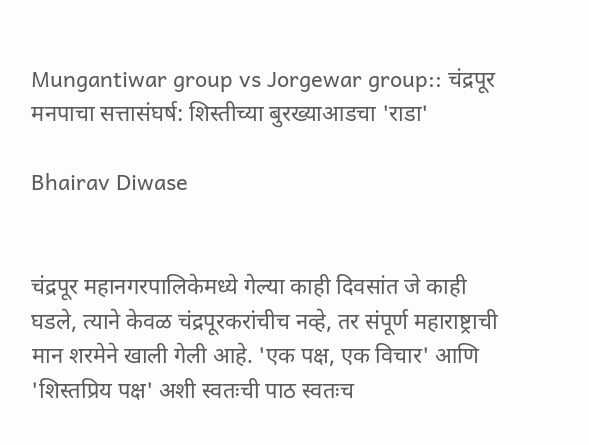Mungantiwar group vs Jorgewar group:: चंद्रपूर मनपाचा सत्तासंघर्ष: शिस्तीच्या बुरख्याआडचा 'राडा'

Bhairav Diwase


चंद्रपूर महानगरपालिकेमध्ये गेल्या काही दिवसांत जे काही घडले, त्याने केवळ चंद्रपूरकरांचीच नव्हे, तर संपूर्ण महाराष्ट्राची मान शरमेने खाली गेली आहे. 'एक पक्ष, एक विचार' आणि 'शिस्तप्रिय पक्ष' अशी स्वतःची पाठ स्वतःच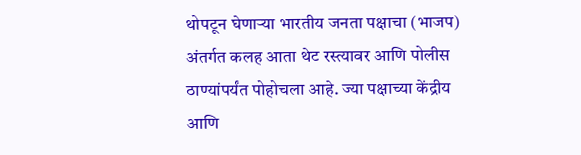थोपटून घेणाऱ्या भारतीय जनता पक्षाचा (भाजप) अंतर्गत कलह आता थेट रस्त्यावर आणि पोलीस ठाण्यांपर्यंत पोहोचला आहे. ज्या पक्षाच्या केंद्रीय आणि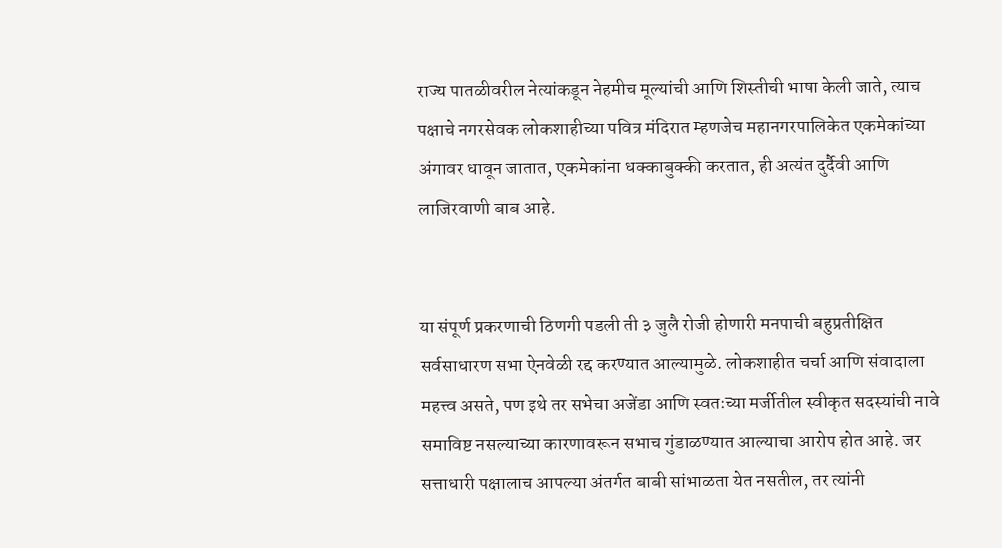राज्य पातळीवरील नेत्यांकडून नेहमीच मूल्यांची आणि शिस्तीची भाषा केली जाते, त्याच पक्षाचे नगरसेवक लोकशाहीच्या पवित्र मंदिरात म्हणजेच महानगरपालिकेत एकमेकांच्या अंगावर धावून जातात, एकमेकांना धक्काबुक्की करतात, ही अत्यंत दुर्दैवी आणि लाजिरवाणी बाब आहे.


या संपूर्ण प्रकरणाची ठिणगी पडली ती ३ जुलै रोजी होणारी मनपाची बहुप्रतीक्षित सर्वसाधारण सभा ऐनवेळी रद्द करण्यात आल्यामुळे. लोकशाहीत चर्चा आणि संवादाला महत्त्व असते, पण इथे तर सभेचा अजेंडा आणि स्वतःच्या मर्जीतील स्वीकृत सदस्यांची नावे समाविष्ट नसल्याच्या कारणावरून सभाच गुंडाळण्यात आल्याचा आरोप होत आहे. जर सत्ताधारी पक्षालाच आपल्या अंतर्गत बाबी सांभाळता येत नसतील, तर त्यांनी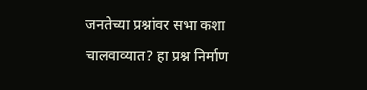जनतेच्या प्रश्नांवर सभा कशा चालवाव्यात? हा प्रश्न निर्माण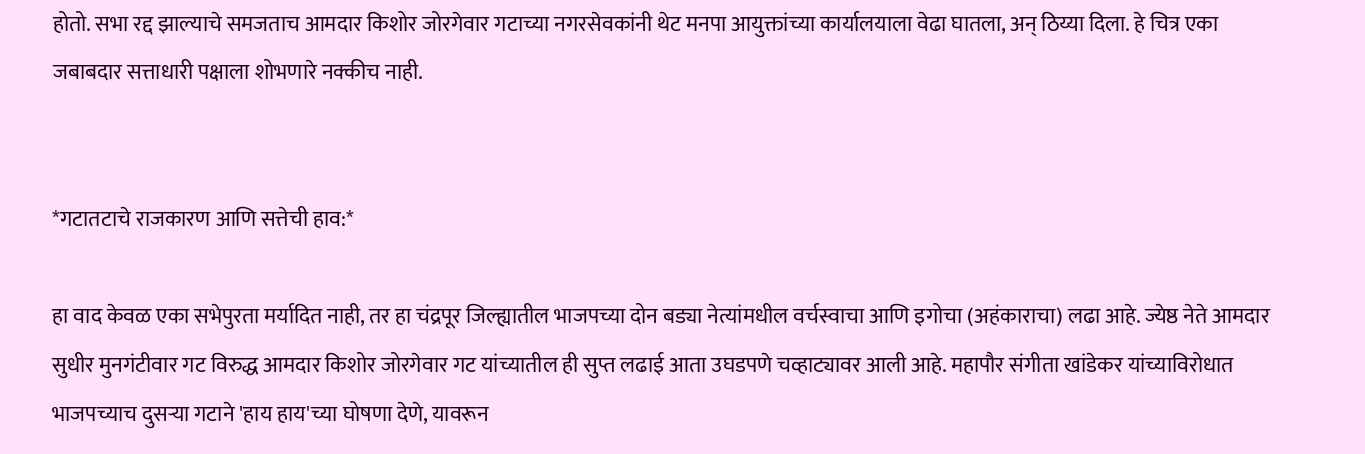होतो. सभा रद्द झाल्याचे समजताच आमदार किशोर जोरगेवार गटाच्या नगरसेवकांनी थेट मनपा आयुक्तांच्या कार्यालयाला वेढा घातला, अन् ठिय्या दिला. हे चित्र एका जबाबदार सत्ताधारी पक्षाला शोभणारे नक्कीच नाही.


*गटातटाचे राजकारण आणि सत्तेची हाव:*

हा वाद केवळ एका सभेपुरता मर्यादित नाही, तर हा चंद्रपूर जिल्ह्यातील भाजपच्या दोन बड्या नेत्यांमधील वर्चस्वाचा आणि इगोचा (अहंकाराचा) लढा आहे. ज्येष्ठ नेते आमदार सुधीर मुनगंटीवार गट विरुद्ध आमदार किशोर जोरगेवार गट यांच्यातील ही सुप्त लढाई आता उघडपणे चव्हाट्यावर आली आहे. महापौर संगीता खांडेकर यांच्याविरोधात भाजपच्याच दुसऱ्या गटाने 'हाय हाय'च्या घोषणा देणे, यावरून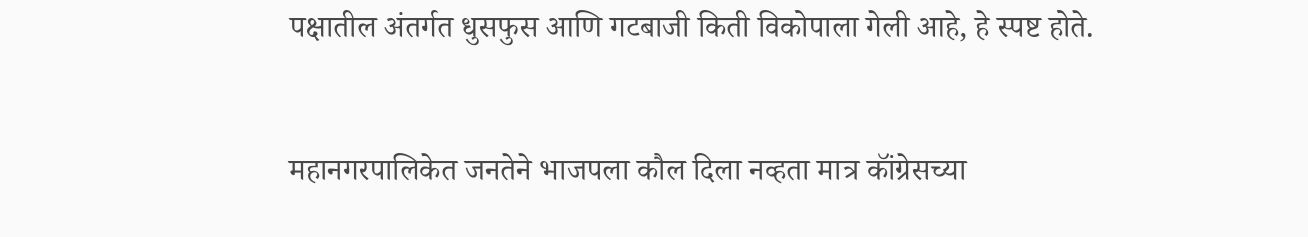पक्षातील अंतर्गत धुसफुस आणि गटबाजी किती विकोपाला गेली आहे, हे स्पष्ट होते.


महानगरपालिकेत जनतेने भाजपला कौल दिला नव्हता मात्र कॉंग्रेसच्या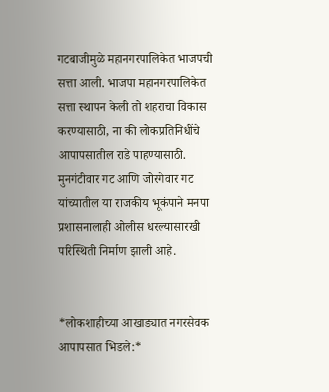गटबाजीमुळे महानगरपालिकेत भाजपची सत्ता आली. भाजपा महानगरपालिकेत सत्ता स्थापन केली तो शहराचा विकास करण्यासाठी, ना की लोकप्रतिनिधींचे आपापसातील राडे पाहण्यासाठी. मुनगंटीवार गट आणि जोरगेवार गट यांच्यातील या राजकीय भूकंपाने मनपा प्रशासनालाही ओलीस धरल्यासारखी परिस्थिती निर्माण झाली आहे.


*लोकशाहीच्या आखाड्यात नगरसेवक आपापसात भिडले:*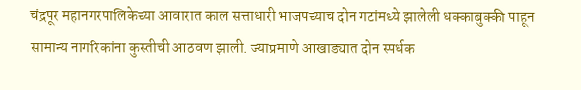चंद्रपूर महानगरपालिकेच्या आवारात काल सत्ताधारी भाजपच्याच दोन गटांमध्ये झालेली धक्काबुक्की पाहून सामान्य नागरिकांना कुस्तीची आठवण झाली. ज्याप्रमाणे आखाड्यात दोन स्पर्धक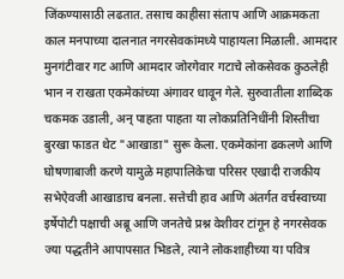जिंकण्यासाठी लढतात. तसाच काहीसा संताप आणि आक्रमकता काल मनपाच्या दालनात नगरसेवकांमध्ये पाहायला मिळाली. आमदार मुनगंटीवार गट आणि आमदार जोरगेवार गटाचे लोकसेवक कुठलेही भान न राखता एकमेकांच्या अंगावर धावून गेले. सुरुवातीला शाब्दिक चकमक उडाली, अन् पाहता पाहता या लोकप्रतिनिधींनी शिस्तीचा बुरखा फाडत थेट "आखाडा" सुरू केला. एकमेकांना ढकलणे आणि घोषणाबाजी करणे यामुळे महापालिकेचा परिसर एखादी राजकीय सभेऐवजी आखाडाच बनला. सत्तेची हाव आणि अंतर्गत वर्चस्वाच्या इर्षेपोटी पक्षाची अब्रू आणि जनतेचे प्रश्न वेशीवर टांगून हे नगरसेवक ज्या पद्धतीने आपापसात भिडले, त्याने लोकशाहीच्या या पवित्र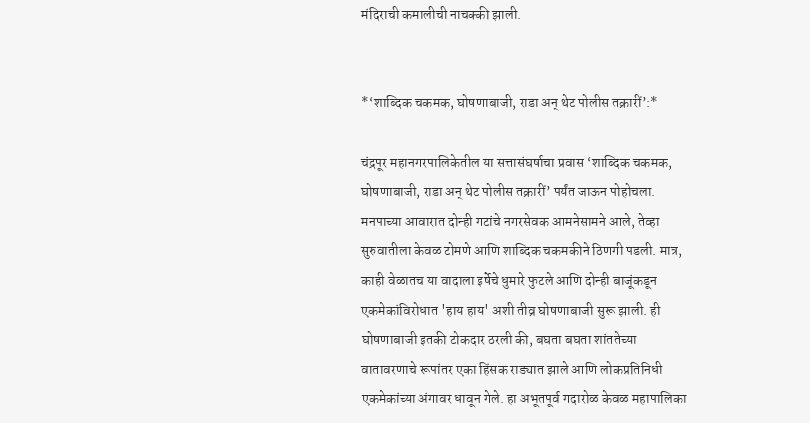मंदिराची कमालीची नाचक्की झाली.


*‘शाब्दिक चकमक, घोषणाबाजी, राडा अन् थेट पोलीस तक्रारीं’:*

चंद्रपूर महानगरपालिकेतील या सत्तासंघर्षाचा प्रवास ‘शाब्दिक चकमक, घोषणाबाजी, राडा अन् थेट पोलीस तक्रारीं’ पर्यंत जाऊन पोहोचला. मनपाच्या आवारात दोन्ही गटांचे नगरसेवक आमनेसामने आले, तेव्हा सुरुवातीला केवळ टोमणे आणि शाब्दिक चकमकीने ठिणगी पडली. मात्र, काही वेळातच या वादाला इर्षेचे धुमारे फुटले आणि दोन्ही बाजूंकडून एकमेकांविरोधात 'हाय हाय' अशी तीव्र घोषणाबाजी सुरू झाली. ही घोषणाबाजी इतकी टोकदार ठरली की, बघता बघता शांततेच्या वातावरणाचे रूपांतर एका हिंसक राड्यात झाले आणि लोकप्रतिनिधी एकमेकांच्या अंगावर धावून गेले. हा अभूतपूर्व गदारोळ केवळ महापालिका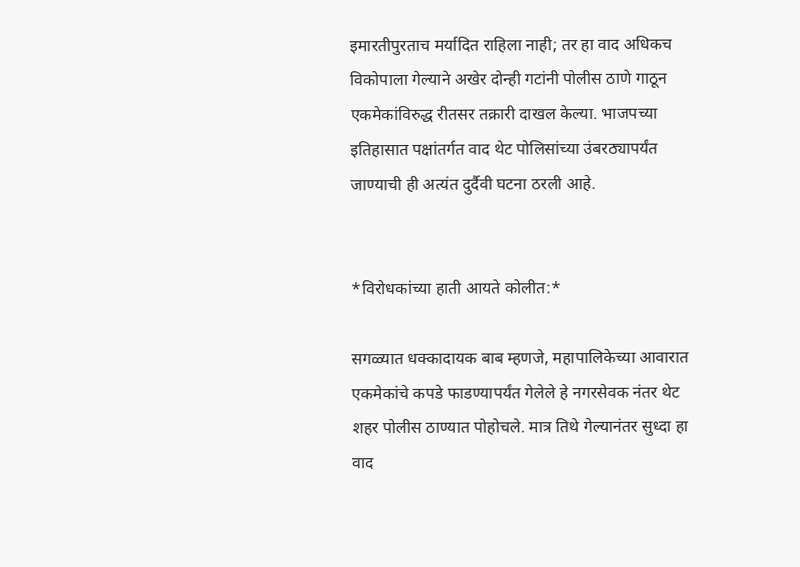इमारतीपुरताच मर्यादित राहिला नाही; तर हा वाद अधिकच विकोपाला गेल्याने अखेर दोन्ही गटांनी पोलीस ठाणे गाठून एकमेकांविरुद्ध रीतसर तक्रारी दाखल केल्या. भाजपच्या इतिहासात पक्षांतर्गत वाद थेट पोलिसांच्या उंबरठ्यापर्यंत जाण्याची ही अत्यंत दुर्दैवी घटना ठरली आहे.


*विरोधकांच्या हाती आयते कोलीत:*

सगळ्यात धक्कादायक बाब म्हणजे, महापालिकेच्या आवारात एकमेकांचे कपडे फाडण्यापर्यंत गेलेले हे नगरसेवक नंतर थेट शहर पोलीस ठाण्यात पोहोचले. मात्र तिथे गेल्यानंतर सुध्दा हा वाद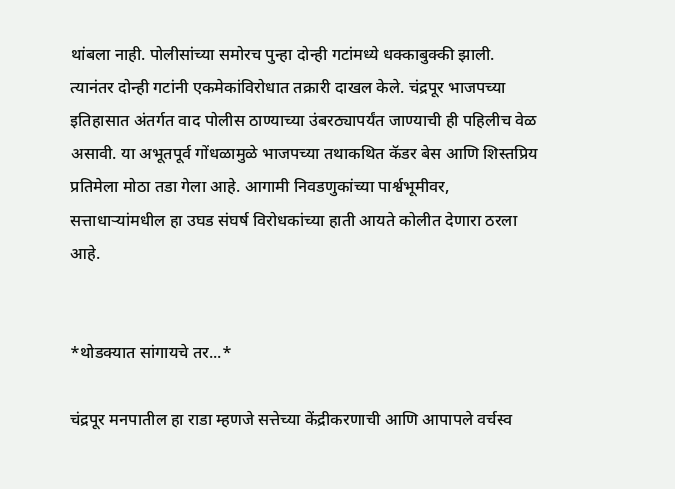थांबला नाही. पोलीसांच्या समोरच पुन्हा दोन्ही गटांमध्ये धक्काबुक्की झाली. त्यानंतर दोन्ही गटांनी एकमेकांविरोधात तक्रारी दाखल केले. चंद्रपूर भाजपच्या इतिहासात अंतर्गत वाद पोलीस ठाण्याच्या उंबरठ्यापर्यंत जाण्याची ही पहिलीच वेळ असावी. या अभूतपूर्व गोंधळामुळे भाजपच्या तथाकथित कॅडर बेस आणि शिस्तप्रिय प्रतिमेला मोठा तडा गेला आहे. आगामी निवडणुकांच्या पार्श्वभूमीवर, सत्ताधाऱ्यांमधील हा उघड संघर्ष विरोधकांच्या हाती आयते कोलीत देणारा ठरला आहे.


*थोडक्यात सांगायचे तर...*

चंद्रपूर मनपातील हा राडा म्हणजे सत्तेच्या केंद्रीकरणाची आणि आपापले वर्चस्व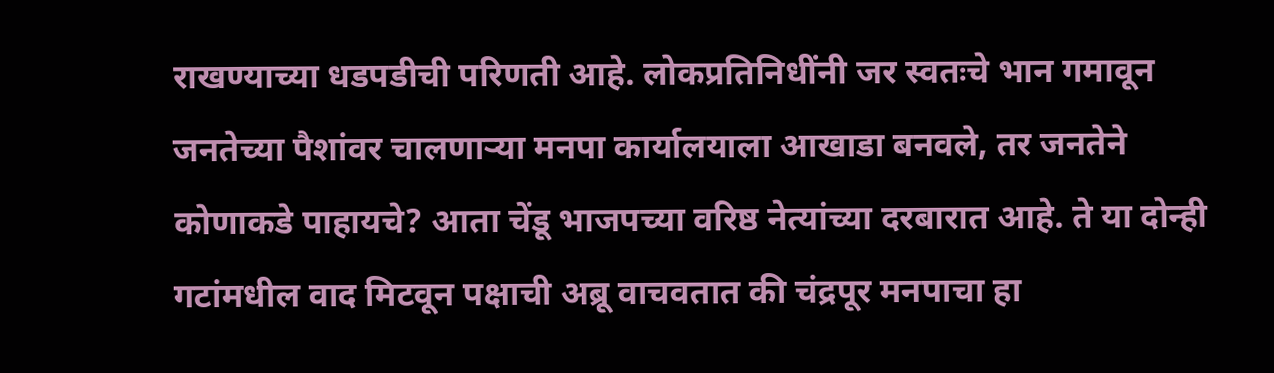राखण्याच्या धडपडीची परिणती आहे. लोकप्रतिनिधींनी जर स्वतःचे भान गमावून जनतेच्या पैशांवर चालणाऱ्या मनपा कार्यालयाला आखाडा बनवले, तर जनतेने कोणाकडे पाहायचे? आता चेंडू भाजपच्या वरिष्ठ नेत्यांच्या दरबारात आहे. ते या दोन्ही गटांमधील वाद मिटवून पक्षाची अब्रू वाचवतात की चंद्रपूर मनपाचा हा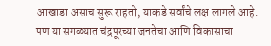आखाडा असाच सुरू राहतो, याकडे सर्वांचे लक्ष लागले आहे. पण या सगळ्यात चंद्रपूरच्या जनतेचा आणि विकासाचा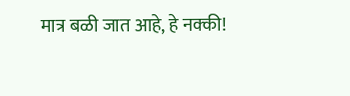मात्र बळी जात आहे, हे नक्की!